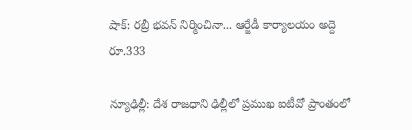షాక్: రబ్రీ భవన్ నిర్మించినా... ఆర్జేడీ కార్యాలయం అద్దె రూ.333

న్యూఢిల్లీ: దేశ రాజధాని ఢిల్లీలో ప్రముఖ ఐటీవో ప్రాంతంలో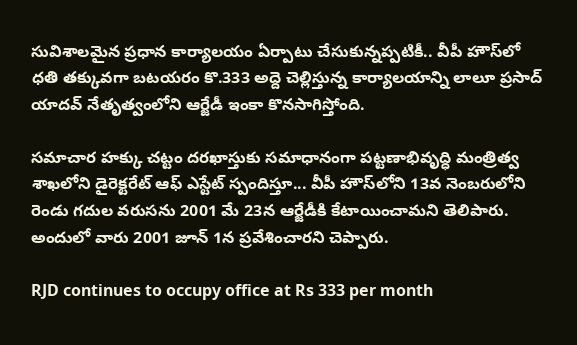సువిశాలమైన ప్రధాన కార్యాలయం ఏర్పాటు చేసుకున్నప్పటికీ.. వీపీ హౌస్‌లో ధతి తక్కువగా బటయరం కొ.333 అద్దె చెల్లిస్తున్న కార్యాలయాన్ని లాలూ ప్రసాద్ యాదవ్ నేతృత్వంలోని ఆర్జేడీ ఇంకా కొనసాగిస్తోంది.

సమాచార హక్కు చట్టం దరఖాస్తుకు సమాధానంగా పట్టణాభివృద్ధి మంత్రిత్వ శాఖలోని డైరెక్టరేట్ ఆఫ్ ఎస్టేట్ స్పందిస్తూ... వీపీ హౌస్‌లోని 13వ నెంబరులోని రెండు గదుల వరుసను 2001 మే 23న ఆర్జేడీకి కేటాయించామని తెలిపారు. అందులో వారు 2001 జూన్ 1న ప్రవేశించారని చెప్పారు.

RJD continues to occupy office at Rs 333 per month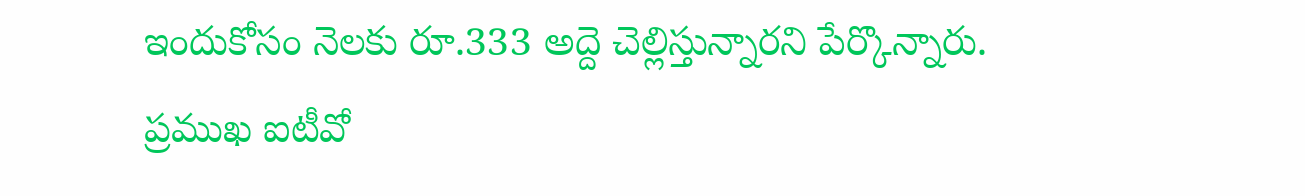ఇందుకోసం నెలకు రూ.333 అద్దె చెల్లిస్తున్నారని పేర్కొన్నారు. ప్రముఖ ఐటీవో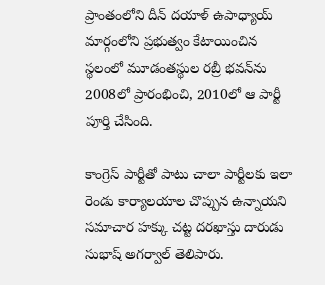ప్రాంతంలోని దీన్ దయాళ్ ఉపాధ్యాయ్ మార్గంలోని ప్రభుత్వం కేటాయించిన స్థలంలో మూడంతస్థుల రబ్రీ భవన్‌ను 2008లో ప్రారంభించి, 2010లో ఆ పార్టీ పూర్తి చేసింది.

కాంగ్రెస్ పార్టీతో పాటు చాలా పార్టీలకు ఇలా రెండు కార్యాలయాల చొప్పున ఉన్నాయని సమాచార హక్కు చట్ట దరఖాస్తు దారుడు సుభాష్ అగర్వాల్ తెలిపారు.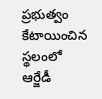ప్రభుత్వం కేటాయించిన స్థలంలో ఆర్జేడీ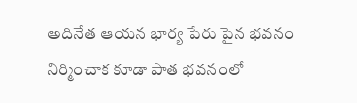అదినేత ఆయన భార్య పేరు పైన భవనం నిర్మించాక కూడా పాత భవనంలో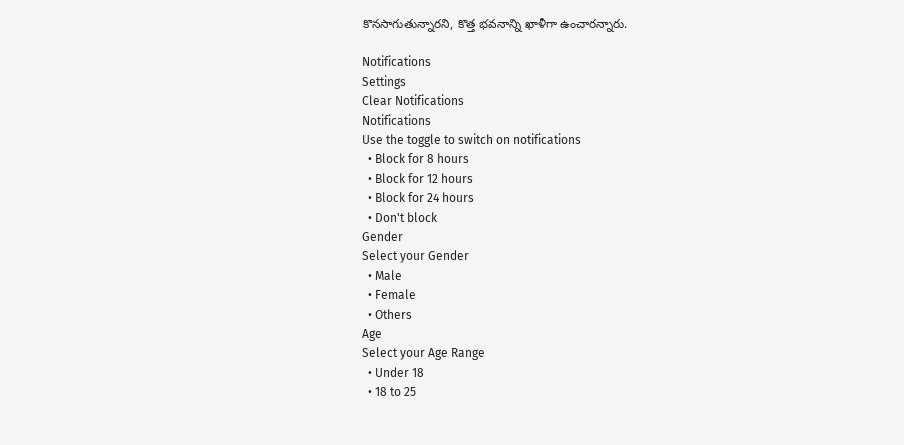కొనసాగుతున్నారని, కొత్త భవనాన్ని ఖాళీగా ఉంచారన్నారు.

Notifications
Settings
Clear Notifications
Notifications
Use the toggle to switch on notifications
  • Block for 8 hours
  • Block for 12 hours
  • Block for 24 hours
  • Don't block
Gender
Select your Gender
  • Male
  • Female
  • Others
Age
Select your Age Range
  • Under 18
  • 18 to 25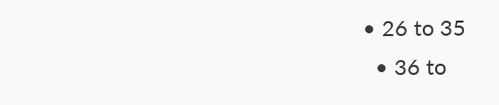• 26 to 35
  • 36 to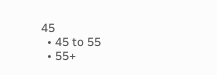45
  • 45 to 55
  • 55+